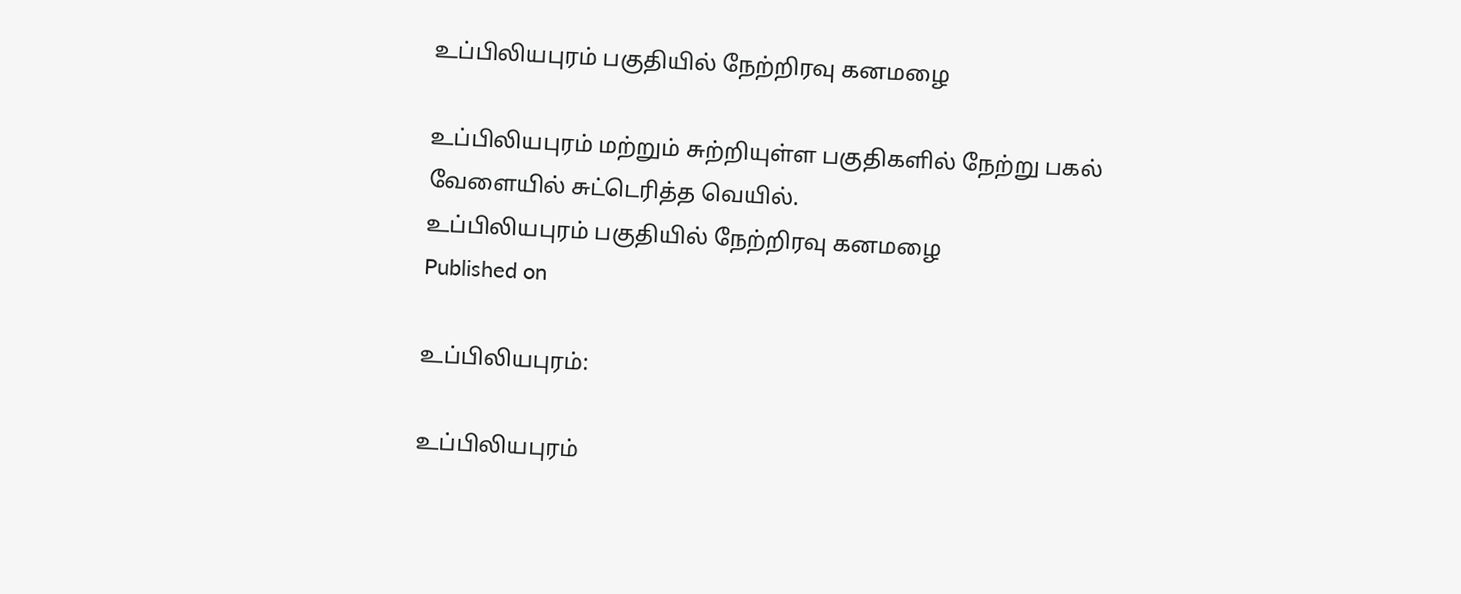உப்பிலியபுரம் பகுதியில் நேற்றிரவு கனமழை

உப்பிலியபுரம் மற்றும் சுற்றியுள்ள பகுதிகளில் நேற்று பகல் வேளையில் சுட்டெரித்த வெயில்.
உப்பிலியபுரம் பகுதியில் நேற்றிரவு கனமழை
Published on

உப்பிலியபுரம்:

உப்பிலியபுரம்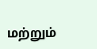மற்றும்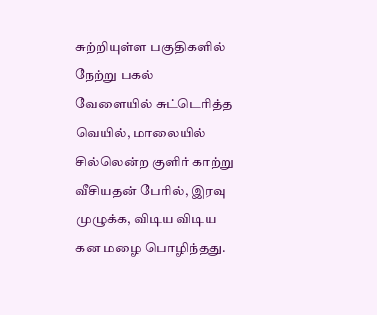சுற்றியுள்ள பகுதிகளில் நேற்று பகல் வேளையில் சுட்டெரித்த வெயில், மாலையில் சில்லென்ற குளிர் காற்று வீசியதன் பேரில், இரவு முழுக்க, விடிய விடிய கன மழை பொழிந்தது.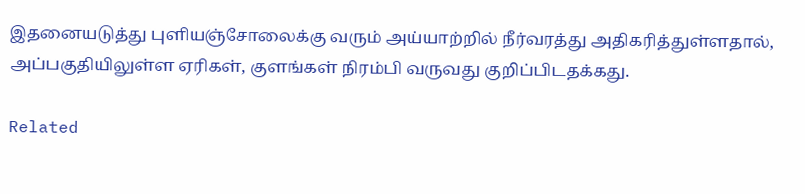இதனையடுத்து புளியஞ்சோலைக்கு வரும் அய்யாற்றில் நீர்வரத்து அதிகரித்துள்ளதால், அப்பகுதியிலுள்ள ஏரிகள், குளங்கள் நிரம்பி வருவது குறிப்பிடதக்கது.

Related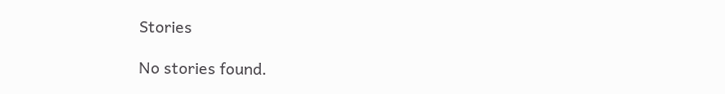Stories

No stories found.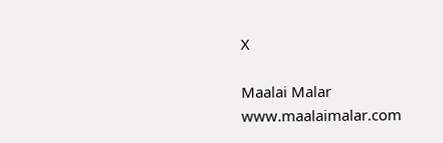X

Maalai Malar
www.maalaimalar.com